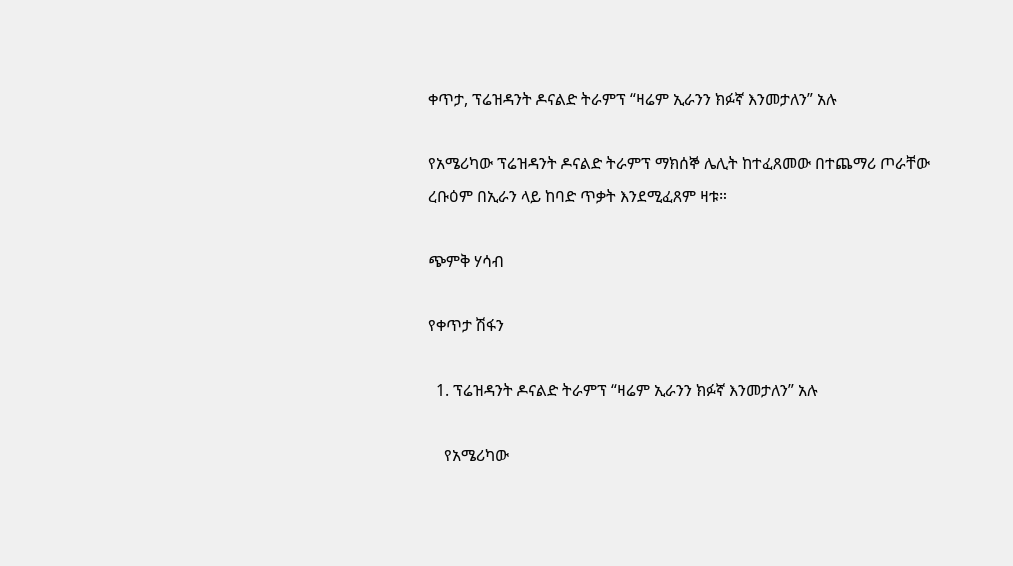ቀጥታ, ፕሬዝዳንት ዶናልድ ትራምፕ “ዛሬም ኢራንን ክፉኛ እንመታለን” አሉ

የአሜሪካው ፕሬዝዳንት ዶናልድ ትራምፕ ማክሰኞ ሌሊት ከተፈጸመው በተጨማሪ ጦራቸው ረቡዕም በኢራን ላይ ከባድ ጥቃት እንደሚፈጸም ዛቱ።

ጭምቅ ሃሳብ

የቀጥታ ሽፋን

  1. ፕሬዝዳንት ዶናልድ ትራምፕ “ዛሬም ኢራንን ክፉኛ እንመታለን” አሉ

    የአሜሪካው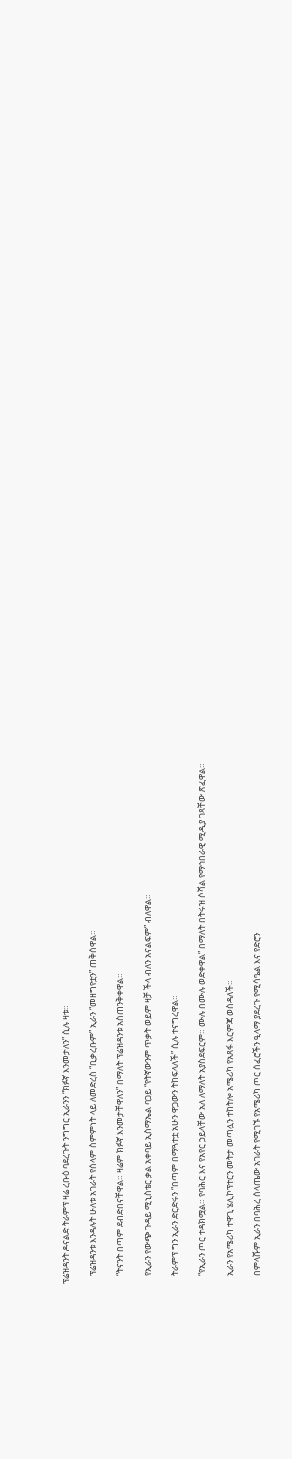ፕሬዝዳንት ዶናልድ ትራምፕ ዛሬ ረቡዕ ባደረጉት ንግግር ኢራንን “ክፉኛ እንመታለን” ሲሉ ዛቱ።

    ፕሬዝዳንቱ እንዳሉት ሁለቱ አገራት የሰላም ስምምነት ላይ ለመድረስ “ቢቃረቡም” ኢራን “መዘግየቷን” ጠቅሰዋል።

    “ትናንት በጣም ደብድበናቸዋል። ዛሬም ክፉኛ እንመታቸዋለን” በማለት ፕሬዝዳንቱ አስጠንቅቀዋል።

    የኢራን የውጭ ጉዳይ ሚኒስቴር ቃል አቀባይ ኢስማኤል ባጋይ “የትኛውንም ጥቃት ወይም ዛቻ ችላ ብለን አናልፍም” ብለዋል።

    ትራምፕ ግን ኢራን ድርድሩን “በጣም በማጓተቷ አሁን ዋጋውን ትከፍላለች” ሲሉ ተናግረዋል።

    “የኢራን ጦር ተዳክሟል። የባሕር እና የአየር ኃይላቸው አለ ለማለት አያስደፍርም። ሙሉ በሙሉ ወድቀዋል” በማለት በትሩዝ ሶሻል የማኅበራዊ ሚዲያ ገጻቸው ጽፈዋል።

    ኢራን የአሜሪካ ተዋጊ ሄሊኮፕተርን መትታ መጣሏን ተከትሎ አሜሪካ የአጸፋ እርምጃ ወስዳለች።

    በምላሹም ኢራን በባሕረ ሰላጤው አገራት የሚገኙ የአሜሪካ ጦር ሰፈሮችን ዒላማ ያደረጉ የሚሳዔል እና የድሮን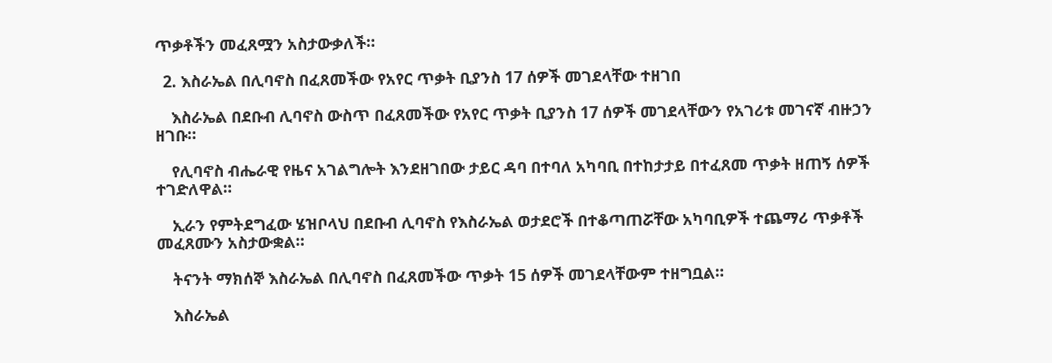ጥቃቶችን መፈጸሟን አስታውቃለች።

  2. እስራኤል በሊባኖስ በፈጸመችው የአየር ጥቃት ቢያንስ 17 ሰዎች መገደላቸው ተዘገበ

    እስራኤል በደቡብ ሊባኖስ ውስጥ በፈጸመችው የአየር ጥቃት ቢያንስ 17 ሰዎች መገደላቸውን የአገሪቱ መገናኛ ብዙኃን ዘገቡ።

    የሊባኖስ ብሔራዊ የዜና አገልግሎት እንደዘገበው ታይር ዳባ በተባለ አካባቢ በተከታታይ በተፈጸመ ጥቃት ዘጠኝ ሰዎች ተገድለዋል።

    ኢራን የምትደግፈው ሄዝቦላህ በደቡብ ሊባኖስ የእስራኤል ወታደሮች በተቆጣጠሯቸው አካባቢዎች ተጨማሪ ጥቃቶች መፈጸሙን አስታውቋል።

    ትናንት ማክሰኞ እስራኤል በሊባኖስ በፈጸመችው ጥቃት 15 ሰዎች መገደላቸውም ተዘግቧል።

    እስራኤል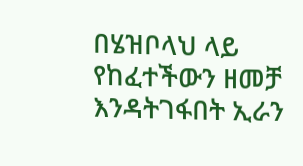በሄዝቦላህ ላይ የከፈተችውን ዘመቻ እንዳትገፋበት ኢራን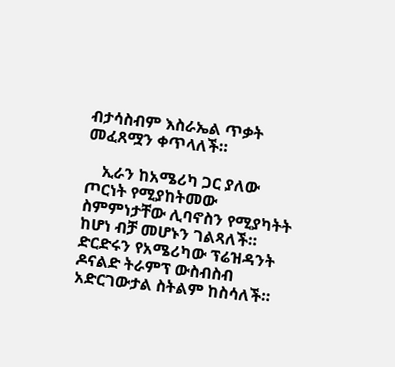ብታሳስብም እስራኤል ጥቃት መፈጸሟን ቀጥላለች።

    ኢራን ከአሜሪካ ጋር ያለው ጦርነት የሚያከትመው ስምምነታቸው ሊባኖስን የሚያካትት ከሆነ ብቻ መሆኑን ገልጻለች። ድርድሩን የአሜሪካው ፕሬዝዳንት ዶናልድ ትራምፕ ውስብስብ አድርገውታል ስትልም ከስሳለች።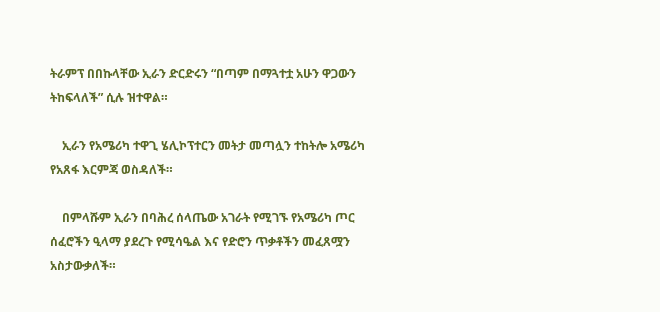ትራምፕ በበኩላቸው ኢራን ድርድሩን “በጣም በማጓተቷ አሁን ዋጋውን ትከፍላለች” ሲሉ ዝተዋል።

    ኢራን የአሜሪካ ተዋጊ ሄሊኮፕተርን መትታ መጣሏን ተከትሎ አሜሪካ የአጸፋ እርምጃ ወስዳለች።

    በምላሹም ኢራን በባሕረ ሰላጤው አገራት የሚገኙ የአሜሪካ ጦር ሰፈሮችን ዒላማ ያደረጉ የሚሳዔል እና የድሮን ጥቃቶችን መፈጸሟን አስታውቃለች።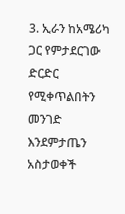3. ኢራን ከአሜሪካ ጋር የምታደርገው ድርድር የሚቀጥልበትን መንገድ እንደምታጤን አስታወቀች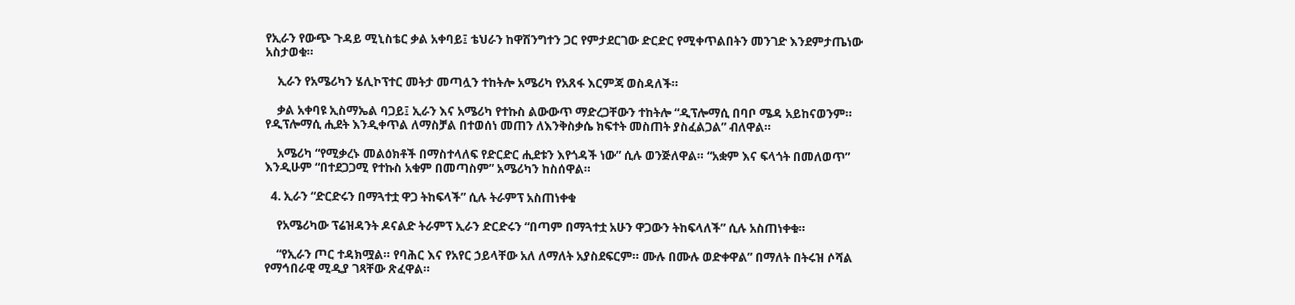የኢራን የውጭ ጉዳይ ሚኒስቴር ቃል አቀባይ፤ ቴህራን ከዋሽንግተን ጋር የምታደርገው ድርድር የሚቀጥልበትን መንገድ እንደምታጤነው አስታወቁ።

    ኢራን የአሜሪካን ሄሊኮፕተር መትታ መጣሏን ተከትሎ አሜሪካ የአጸፋ እርምጃ ወስዳለች።

    ቃል አቀባዩ ኢስማኤል ባጋይ፤ ኢራን እና አሜሪካ የተኩስ ልውውጥ ማድረጋቸውን ተከትሎ “ዲፕሎማሲ በባቦ ሜዳ አይከናወንም። የዲፕሎማሲ ሒደት እንዲቀጥል ለማስቻል በተወሰነ መጠን ለእንቅስቃሴ ክፍተት መስጠት ያስፈልጋል” ብለዋል።

    አሜሪካ “የሚቃረኑ መልዕክቶች በማስተላለፍ የድርድር ሒደቱን እየጎዳች ነው” ሲሉ ወንጅለዋል። “አቋም እና ፍላጎት በመለወጥ” እንዲሁም “በተደጋጋሚ የተኩስ አቁም በመጣስም” አሜሪካን ከስሰዋል።

  4. ኢራን “ድርድሩን በማጓተቷ ዋጋ ትከፍላች” ሲሉ ትራምፕ አስጠነቀቁ

    የአሜሪካው ፕሬዝዳንት ዶናልድ ትራምፕ ኢራን ድርድሩን “በጣም በማጓተቷ አሁን ዋጋውን ትከፍላለች” ሲሉ አስጠነቀቁ።

    “የኢራን ጦር ተዳክሟል። የባሕር እና የአየር ኃይላቸው አለ ለማለት አያስደፍርም። ሙሉ በሙሉ ወድቀዋል” በማለት በትሩዝ ሶሻል የማኅበራዊ ሚዲያ ገጻቸው ጽፈዋል።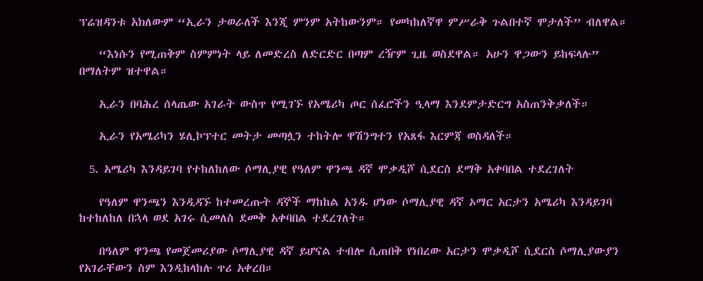ፕሬዝዳንቱ አክለውም “ኢራን ታወራለች እንጂ ምንም አትከውንም። የመካከለኛዋ ምሥራቅ ጉልበተኛ ሞታለች” ብለዋል።

    “እነሱን የሚጠቅም ስምምነት ላይ ለመድረስ ለድርድር በጣም ረዥም ጊዜ ወስደዋል። አሁን ዋጋውን ይከፍላሉ” በማለትም ዝተዋል።

    ኢራን በባሕረ ሰላጤው አገራት ውስጥ የሚገኙ የአሜሪካ ጦር ሰፈሮችን ዒላማ እንደምታድርግ አስጠንቅቃለች።

    ኢራን የአሜሪካን ሄሊኮፕተር መትታ መጣሏን ተከትሎ ዋሽንግተን የአጸፋ እርምጃ ወስዳለች።

  5. አሜሪካ እንዳይገባ የተከለከለው ሶማሊያዊ የዓለም ዋንጫ ዳኛ ሞቃዲሾ ሲደርስ ደማቅ አቀባበል ተደረገለት

    የዓለም ዋንጫን እንዲዳኙ ከተመረጡት ዳኞች ማከከል አንዱ ሆነው ሶማሊያዊ ዳኛ ኦማር አርታን አሜሪካ እንዳይገባ ከተከለከለ በኋላ ወደ አገሩ ሲመለስ ደመቅ አቀባበል ተደረገለት።

    በዓለም ዋንጫ የመጀመሪያው ሶማሊያዊ ዳኛ ይሆናል ተብሎ ሲጠበቅ የነበረው አርታን ሞቃዲሾ ሲደርስ ሶማሊያውያን የአገራቸውን ስም እንዲከላከሉ ጥሪ አቀረበ።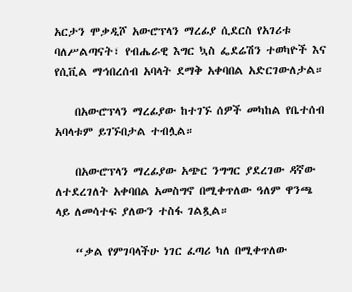አርታን ሞቃዲሾ አውሮፕላን ማረፊያ ሲደርስ የአገሪቱ ባለሥልጣናት፣ የብሔራዊ እግር ኳስ ፌደሬሽን ተወካዮች እና የሲቪል ማኅበረሰብ አባላት ደማቅ አቀባበል አድርገውለታል።

    በአውሮፕላን ማረፊያው ከተገኙ ሰዎች መካከል የቤተሰብ አባላቱም ይገኙበታል ተብሏል።

    በአውሮፕላን ማረፊያው አጭር ንግግር ያደረገው ዳኛው ለተደረገለት አቀባበል አመስግኖ በሚቀጥለው ዓለም ዋንጫ ላይ ለመሳተፍ ያለውን ተስፋ ገልጿል።

    “ቃል የምገባላችሁ ነገር ፈጣሪ ካለ በሚቀጥለው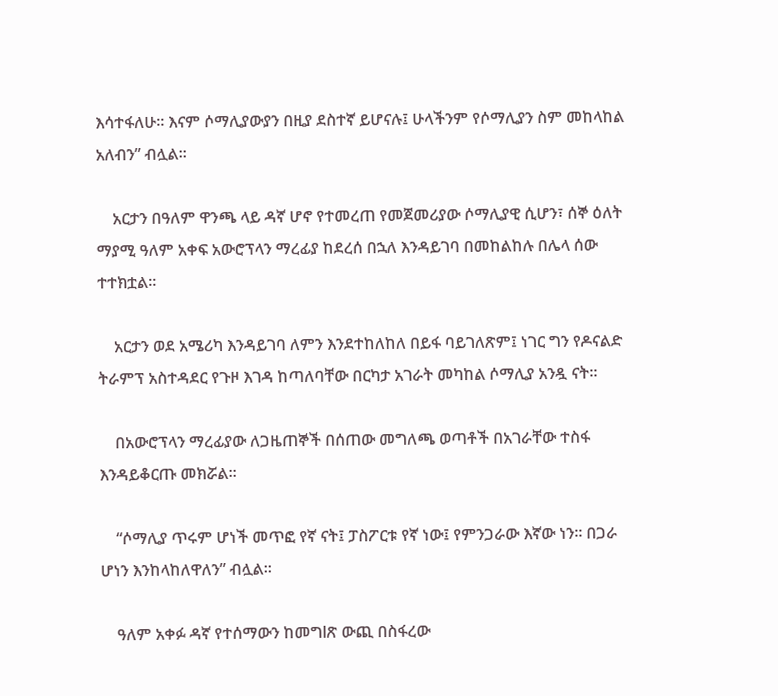እሳተፋለሁ። እናም ሶማሊያውያን በዚያ ደስተኛ ይሆናሉ፤ ሁላችንም የሶማሊያን ስም መከላከል አለብን” ብሏል።

    አርታን በዓለም ዋንጫ ላይ ዳኛ ሆኖ የተመረጠ የመጀመሪያው ሶማሊያዊ ሲሆን፣ ሰኞ ዕለት ማያሚ ዓለም አቀፍ አውሮፕላን ማረፊያ ከደረሰ በኋለ እንዳይገባ በመከልከሉ በሌላ ሰው ተተክቷል።

    አርታን ወደ አሜሪካ እንዳይገባ ለምን እንደተከለከለ በይፋ ባይገለጽም፤ ነገር ግን የዶናልድ ትራምፕ አስተዳደር የጉዞ እገዳ ከጣለባቸው በርካታ አገራት መካከል ሶማሊያ አንዷ ናት።

    በአውሮፕላን ማረፊያው ለጋዜጠኞች በሰጠው መግለጫ ወጣቶች በአገራቸው ተስፋ እንዳይቆርጡ መክሯል።

    “ሶማሊያ ጥሩም ሆነች መጥፎ የኛ ናት፤ ፓስፖርቱ የኛ ነው፤ የምንጋራው እኛው ነን። በጋራ ሆነን እንከላከለዋለን” ብሏል።

    ዓለም አቀፉ ዳኛ የተሰማውን ከመግlጽ ውጪ በስፋረው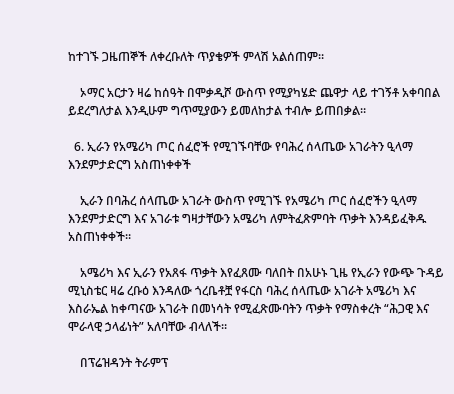ከተገኙ ጋዜጠኞች ለቀረቡለት ጥያቄዎች ምላሽ አልሰጠም።

    ኦማር አርታን ዛሬ ከሰዓት በሞቃዲሾ ውስጥ የሚያካሄድ ጨዋታ ላይ ተገኝቶ አቀባበል ይደረግለታል እንዲሁም ግጥሚያውን ይመለከታል ተብሎ ይጠበቃል።

  6. ኢራን የአሜሪካ ጦር ሰፈሮች የሚገኙባቸው የባሕረ ሰላጤው አገራትን ዒላማ እንደምታድርግ አስጠነቀቀች

    ኢራን በባሕረ ሰላጤው አገራት ውስጥ የሚገኙ የአሜሪካ ጦር ሰፈሮችን ዒላማ እንደምታድርግ እና አገራቱ ግዛታቸውን አሜሪካ ለምትፈጽምባት ጥቃት እንዳይፈቅዱ አስጠነቀቀች።

    አሜሪካ እና ኢራን የአጸፋ ጥቃት እየፈጸሙ ባለበት በአሁኑ ጊዜ የኢራን የውጭ ጉዳይ ሚኒስቴር ዛሬ ረቡዕ እንዳለው ጎረቤቶቿ የፋርስ ባሕረ ሰላጤው አገራት አሜሪካ እና እስራኤል ከቀጣናው አገራት በመነሳት የሚፈጽሙባትን ጥቃት የማስቀረት “ሕጋዊ እና ሞራላዊ ኃላፊነት” አለባቸው ብላለች።

    በፕሬዝዳንት ትራምፕ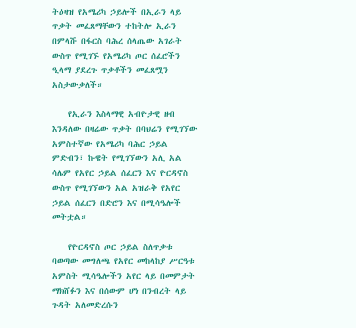ትዕዛዝ የአሜሪካ ኃይሎች በኢራን ላይ ጥቃት መፈጸማቸውን ተከትሎ ኢራን በምላሹ በፋርስ ባሕረ ሰላጤው አገራት ውስጥ የሚገኙ የአሜሪካ ጦር ሰፈሮችን ዒላማ ያደረጉ ጥቃቶችን መፈጸሟን አስታውቃለች።

    የኢራን እስላማዊ አብዮታዊ ዘብ እንዳለው በዛሬው ጥቃት በባህሬን የሚገኘው አምስተኛው የአሜሪካ ባሕር ኃይል ምድብን፣ ኩዌት የሚገኘውን አሊ አል ሳሌም የአየር ኃይል ሰፈርን እና ዮርዳኖስ ውስጥ የሚገኘውን አል አዝራቅ የአየር ኃይል ሰፈርን በድሮን እና በሚሳዔሎች መትቷል።

    የዮርዳኖስ ጦር ኃይል ስለጥቃቱ ባወጣው መግለጫ የአየር መከላከያ ሥርዓቱ አምስት ሚሳዔሎችን አየር ላይ በመምታት ማክሸፉን እና በሰውም ሆነ በንብረት ላይ ጉዳት አለመድረሱን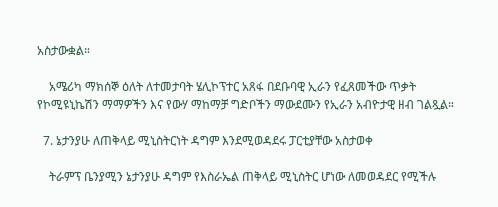አስታውቋል።

    አሜሪካ ማክሰኞ ዕለት ለተመታባት ሄሊኮፕተር አጸፋ በደቡባዊ ኢራን የፈጸመችው ጥቃት የኮሚዩኒኬሽን ማማዎችን እና የውሃ ማከማቻ ግድቦችን ማውደሙን የኢራን አብዮታዊ ዘብ ገልጿል።

  7. ኔታንያሁ ለጠቅላይ ሚኒስትርነት ዳግም እንደሚወዳደሩ ፓርቲያቸው አስታወቀ

    ትራምፕ ቤንያሚን ኔታንያሁ ዳግም የእስራኤል ጠቅላይ ሚኒስትር ሆነው ለመወዳደር የሚችሉ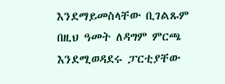እንደማይመስላቸው ቢገልጹም በዚህ ዓመት ለዳግም ምርጫ እንደሚወዳደሩ ፓርቲያቸው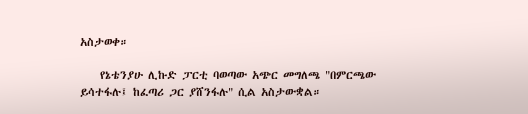አስታወቀ።

    የኔቴንያሁ ሊኩድ ፓርቲ ባወጣው አጭር መግለጫ "በምርጫው ይሳተፋሉ፤ ከፈጣሪ ጋር ያሸንፋሉ" ሲል አስታውቋል።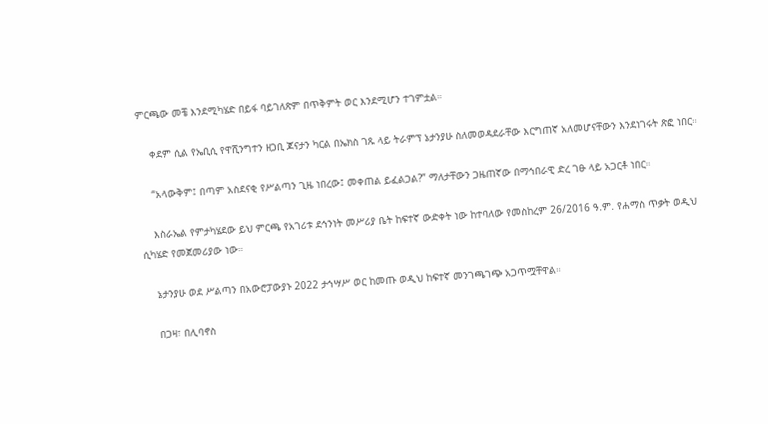ምርጫው መቼ እንደሚካሄድ በይፋ ባይገለጽም በጥቅምት ወር እንደሚሆን ተገምቷል።

    ቀደም ሲል የኤቢሲ የዋሺንግተን ዘጋቢ ጆናታን ካርል በኤክስ ገጹ ላይ ትራምፕ ኔታንያሁ ስለመወዳደራቸው እርግጠኛ አለመሆናቸውን እንደነገሩት ጽፎ ነበር።

    “አላውቅም፤ በጣም አስደናቂ የሥልጣን ጊዜ ነበረው፤ መቀጠል ይፈልጋል?” ማለታቸውን ጋዜጠኛው በማኅበራዊ ድረ ገፁ ላይ አጋርቶ ነበር።

    እስራኤል የምታካሄደው ይህ ምርጫ የአገሪቱ ደኅንነት መሥሪያ ቤት ከፍተኛ ውድቀት ነው ከተባለው የመስከረም 26/2016 ዓ.ም. የሐማስ ጥቃት ወዲህ ሲካሄድ የመጀመሪያው ነው።

    ኔታንያሁ ወደ ሥልጣን በአውሮፓውያኑ 2022 ታኅሣሥ ወር ከመጡ ወዲህ ከፍተኛ መንገጫገጭ አጋጥሟቸዋል።

    በጋዛ፣ በሊባኖስ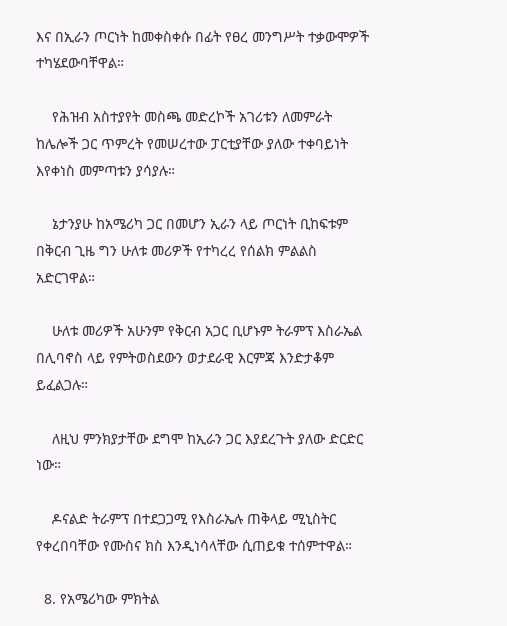እና በኢራን ጦርነት ከመቀስቀሱ በፊት የፀረ መንግሥት ተቃውሞዎች ተካሄደውባቸዋል።

    የሕዝብ አስተያየት መስጫ መድረኮች አገሪቱን ለመምራት ከሌሎች ጋር ጥምረት የመሠረተው ፓርቲያቸው ያለው ተቀባይነት እየቀነስ መምጣቱን ያሳያሉ።

    ኔታንያሁ ከአሜሪካ ጋር በመሆን ኢራን ላይ ጦርነት ቢከፍቱም በቅርብ ጊዜ ግን ሁለቱ መሪዎች የተካረረ የሰልክ ምልልስ አድርገዋል።

    ሁለቱ መሪዎች አሁንም የቅርብ አጋር ቢሆኑም ትራምፕ እስራኤል በሊባኖስ ላይ የምትወስደውን ወታደራዊ እርምጃ እንድታቆም ይፈልጋሉ።

    ለዚህ ምንክያታቸው ደግሞ ከኢራን ጋር እያደረጉት ያለው ድርድር ነው።

    ዶናልድ ትራምፕ በተደጋጋሚ የእስራኤሉ ጠቅላይ ሚኒስትር የቀረበባቸው የሙስና ክስ እንዲነሳላቸው ሲጠይቁ ተሰምተዋል።

  8. የአሜሪካው ምክትል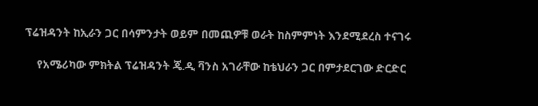ፕሬዝዳንት ከኢራን ጋር በሳምንታት ወይም በመጪዎቹ ወራት ከስምምነት እንደሚደረስ ተናገሩ

    የአሜሪካው ምክትል ፕሬዝዳንት ጄ.ዲ ቫንስ አገራቸው ከቴህራን ጋር በምታደርገው ድርድር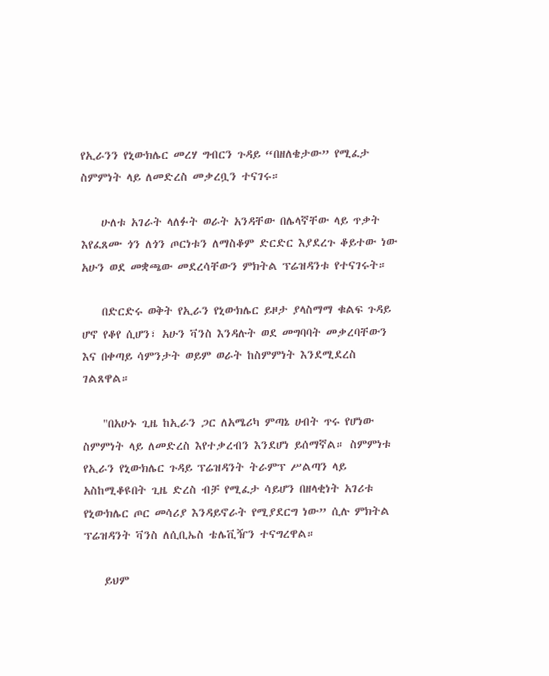የኢራንን የኒውክሌር መረሃ ግብርን ጉዳይ “በዘለቄታው” የሚፈታ ስምምነት ላይ ለመድረስ መቃረቧን ተናገሩ።

    ሁለቱ አገራት ላለፉት ወራት አንዳቸው በሌላኛቸው ላይ ጥቃት እየፈጸሙ ጎን ለጎን ጦርነቱን ለማስቆም ድርድር እያደረጉ ቆይተው ነው አሁን ወደ መቋጫው መደረሳቸውን ምክትል ፕሬዝዳንቱ የተናገሩት።

    በድርድሩ ወቅት የኢራን የኒውክሌር ይዞታ ያላስማማ ቁልፍ ጉዳይ ሆኖ የቆየ ሲሆን፣ አሁን ቫንስ እንዳሉት ወደ መግባባት መቃረባቸውን እና በቀጣይ ሳምንታት ወይም ወራት ከስምምነት እንደሚደረስ ገልጸዋል።

    "በአሁኑ ጊዜ ከኢራን ጋር ለአሜሪካ ምጣኔ ሀብት ጥሩ የሆነው ስምምነት ላይ ለመድረስ እየተቃረብን እንደሆነ ይሰማኛል። ስምምነቱ የኢራን የኒውክሌር ጉዳይ ፕሬዝዳንት ትራምፕ ሥልጣን ላይ አስከሚቆዩበት ጊዜ ድረስ ብቻ የሚፈታ ሳይሆን በዘላቂነት አገሪቱ የኒውክሌር ጦር መሳሪያ እንዳይኖራት የሚያደርግ ነው” ሲሉ ምክትል ፕሬዝዳንት ቫንስ ለሲቢኤስ ቴሌቪዥን ተናግረዋል።

    ይህም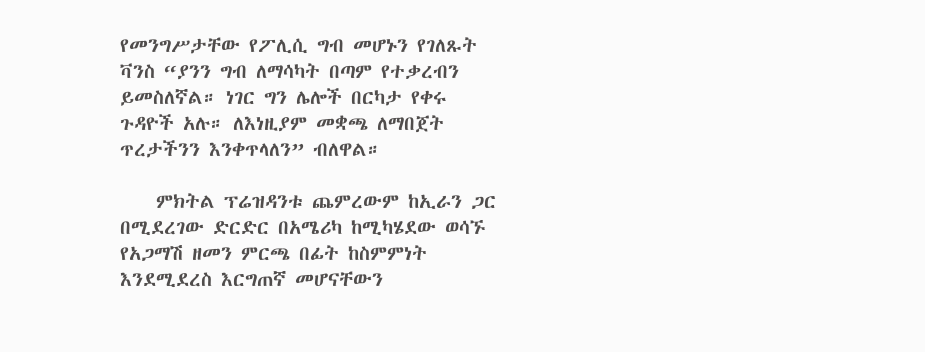የመንግሥታቸው የፖሊሲ ግብ መሆኑን የገለጹት ቫንስ “ያንን ግብ ለማሳካት በጣም የተቃረብን ይመስለኛል። ነገር ግን ሌሎች በርካታ የቀሩ ጉዳዮች አሉ። ለእነዚያም መቋጫ ለማበጀት ጥረታችንን እንቀጥላለን” ብለዋል።

    ምክትል ፕሬዝዳንቱ ጨምረውም ከኢራን ጋር በሚደረገው ድርድር በአሜሪካ ከሚካሄደው ወሳኙ የአጋማሽ ዘመን ምርጫ በፊት ከስምምነት እንደሚደረስ እርግጠኛ መሆናቸውን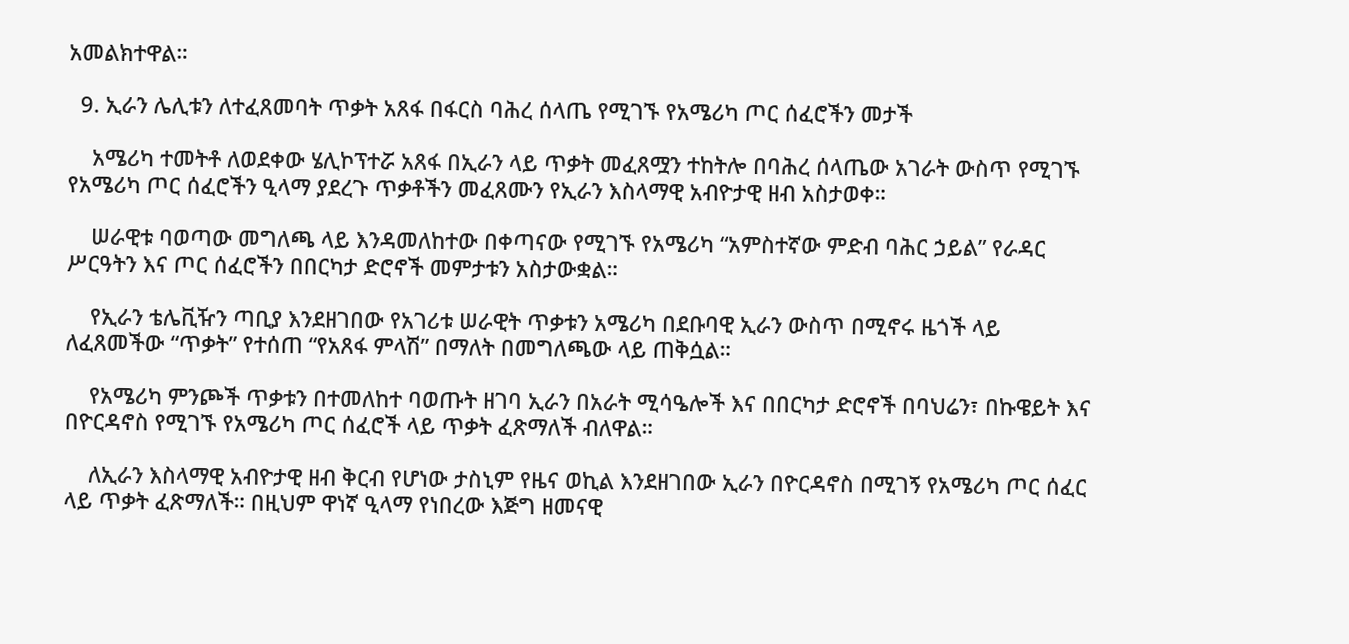አመልክተዋል።

  9. ኢራን ሌሊቱን ለተፈጸመባት ጥቃት አጸፋ በፋርስ ባሕረ ሰላጤ የሚገኙ የአሜሪካ ጦር ሰፈሮችን መታች

    አሜሪካ ተመትቶ ለወደቀው ሄሊኮፕተሯ አጸፋ በኢራን ላይ ጥቃት መፈጸሟን ተከትሎ በባሕረ ሰላጤው አገራት ውስጥ የሚገኙ የአሜሪካ ጦር ሰፈሮችን ዒላማ ያደረጉ ጥቃቶችን መፈጸሙን የኢራን እስላማዊ አብዮታዊ ዘብ አስታወቀ።

    ሠራዊቱ ባወጣው መግለጫ ላይ እንዳመለከተው በቀጣናው የሚገኙ የአሜሪካ “አምስተኛው ምድብ ባሕር ኃይል” የራዳር ሥርዓትን እና ጦር ሰፈሮችን በበርካታ ድሮኖች መምታቱን አስታውቋል።

    የኢራን ቴሌቪዥን ጣቢያ እንደዘገበው የአገሪቱ ሠራዊት ጥቃቱን አሜሪካ በደቡባዊ ኢራን ውስጥ በሚኖሩ ዜጎች ላይ ለፈጸመችው “ጥቃት” የተሰጠ “የአጸፋ ምላሽ” በማለት በመግለጫው ላይ ጠቅሷል።

    የአሜሪካ ምንጮች ጥቃቱን በተመለከተ ባወጡት ዘገባ ኢራን በአራት ሚሳዔሎች እና በበርካታ ድሮኖች በባህሬን፣ በኩዌይት እና በዮርዳኖስ የሚገኙ የአሜሪካ ጦር ሰፈሮች ላይ ጥቃት ፈጽማለች ብለዋል።

    ለኢራን እስላማዊ አብዮታዊ ዘብ ቅርብ የሆነው ታስኒም የዜና ወኪል እንደዘገበው ኢራን በዮርዳኖስ በሚገኝ የአሜሪካ ጦር ሰፈር ላይ ጥቃት ፈጽማለች። በዚህም ዋነኛ ዒላማ የነበረው እጅግ ዘመናዊ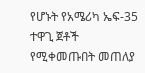የሆኑት የአሜሪካ ኤፍ-35 ተዋጊ ጀቶች የሚቀመጡበት መጠለያ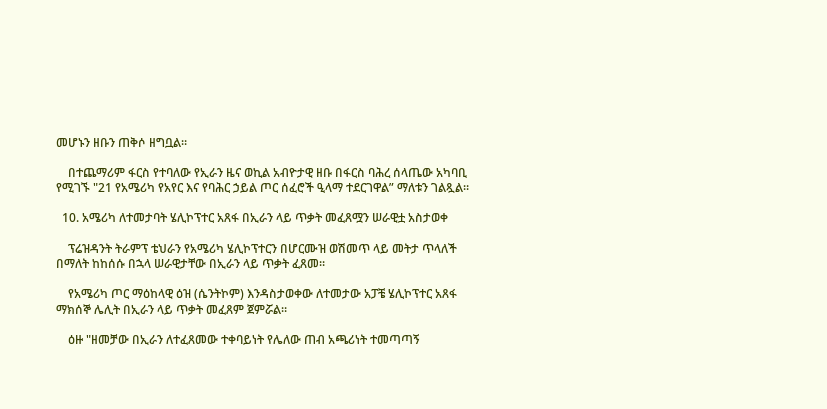መሆኑን ዘቡን ጠቅሶ ዘግቧል።

    በተጨማሪም ፋርስ የተባለው የኢራን ዜና ወኪል አብዮታዊ ዘቡ በፋርስ ባሕረ ሰላጤው አካባቢ የሚገኙ "21 የአሜሪካ የአየር እና የባሕር ኃይል ጦር ሰፈሮች ዒላማ ተደርገዋል” ማለቱን ገልጿል።

  10. አሜሪካ ለተመታባት ሄሊኮፕተር አጸፋ በኢራን ላይ ጥቃት መፈጸሟን ሠራዊቷ አስታወቀ

    ፕሬዝዳንት ትራምፕ ቴህራን የአሜሪካ ሄሊኮፕተርን በሆርሙዝ ወሽመጥ ላይ መትታ ጥላለች በማለት ከከሰሱ በኋላ ሠራዊታቸው በኢራን ላይ ጥቃት ፈጸመ።

    የአሜሪካ ጦር ማዕከላዊ ዕዝ (ሴንትኮም) እንዳስታወቀው ለተመታው አፓቼ ሄሊኮፕተር አጸፋ ማክሰኞ ሌሊት በኢራን ላይ ጥቃት መፈጸም ጀምሯል።

    ዕዙ "ዘመቻው በኢራን ለተፈጸመው ተቀባይነት የሌለው ጠብ አጫሪነት ተመጣጣኝ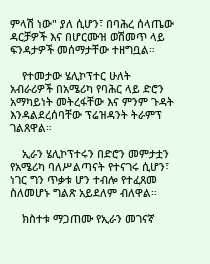ምላሽ ነው" ያለ ሲሆን፣ በባሕረ ሰላጤው ዳርቻዎች እና በሆርሙዝ ወሽመጥ ላይ ፍንዳታዎች መሰማታቸው ተዘግቧል።

    የተመታው ሄሊኮፕተር ሁለት አብራሪዎች በአሜሪካ የባሕር ላይ ድሮን አማካይነት መትረፋቸው እና ምንም ጉዳት እንዳልደረሰባቸው ፕሬዝዳንት ትራምፕ ገልጸዋል።

    ኢራን ሄሊኮፕተሩን በድሮን መምታቷን የአሜሪካ ባለሥልጣናት የተናገሩ ሲሆን፣ ነገር ግን ጥቃቱ ሆን ተብሎ የተፈጸመ ስለመሆኑ ግልጽ አይደለም ብለዋል።

    ክስተቱ ማጋጠሙ የኢራን መገናኛ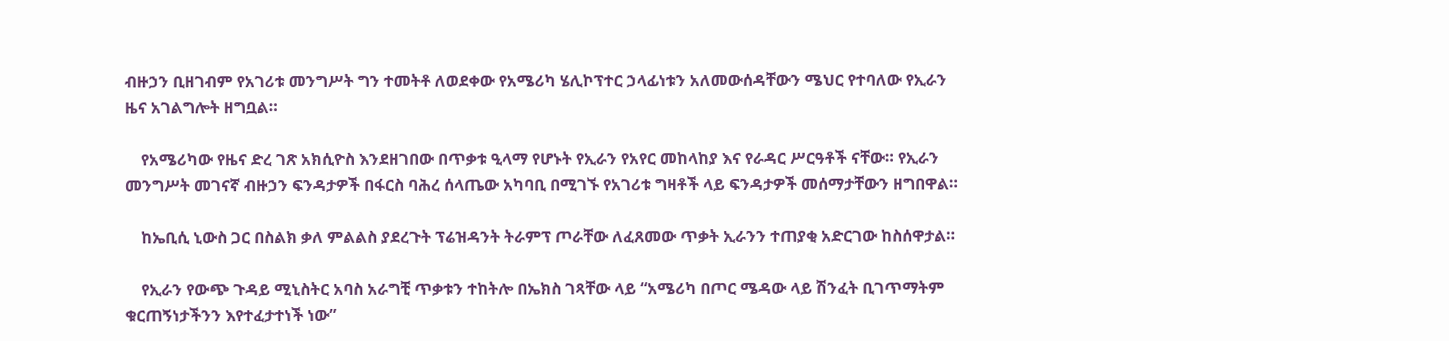ብዙኃን ቢዘገብም የአገሪቱ መንግሥት ግን ተመትቶ ለወደቀው የአሜሪካ ሄሊኮፕተር ኃላፊነቱን አለመውሰዳቸውን ሜህር የተባለው የኢራን ዜና አገልግሎት ዘግቧል።

    የአሜሪካው የዜና ድረ ገጽ አክሲዮስ እንደዘገበው በጥቃቱ ዒላማ የሆኑት የኢራን የአየር መከላከያ እና የራዳር ሥርዓቶች ናቸው። የኢራን መንግሥት መገናኛ ብዙኃን ፍንዳታዎች በፋርስ ባሕረ ሰላጤው አካባቢ በሚገኙ የአገሪቱ ግዛቶች ላይ ፍንዳታዎች መሰማታቸውን ዘግበዋል።

    ከኤቢሲ ኒውስ ጋር በስልክ ቃለ ምልልስ ያደረጉት ፕሬዝዳንት ትራምፕ ጦራቸው ለፈጸመው ጥቃት ኢራንን ተጠያቂ አድርገው ከስሰዋታል።

    የኢራን የውጭ ጉዳይ ሚኒስትር አባስ አራግቺ ጥቃቱን ተከትሎ በኤክስ ገጻቸው ላይ “አሜሪካ በጦር ሜዳው ላይ ሽንፈት ቢገጥማትም ቁርጠኝነታችንን እየተፈታተነች ነው”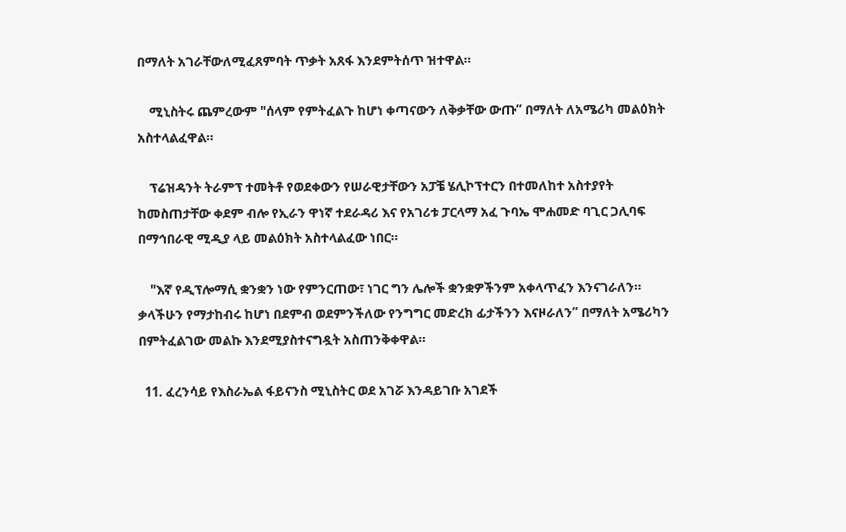በማለት አገራቸውለሚፈጸምባት ጥቃት አጸፋ እንደምትሰጥ ዝተዋል።

    ሚኒስትሩ ጨምረውም "ሰላም የምትፈልጉ ከሆነ ቀጣናውን ለቅቃቸው ውጡ” በማለት ለአሜሪካ መልዕክት አስተላልፈዋል።

    ፕሬዝዳንት ትራምፕ ተመትቶ የወደቀውን የሠራዊታቸውን አፓቼ ሄሊኮፕተርን በተመለከተ አስተያየት ከመስጠታቸው ቀደም ብሎ የኢራን ዋነኛ ተደራዳሪ እና የአገሪቱ ፓርላማ አፈ ጉባኤ ሞሐመድ ባጊር ጋሊባፍ በማኅበራዊ ሚዲያ ላይ መልዕክት አስተላልፈው ነበር።

    "እኛ የዲፕሎማሲ ቋንቋን ነው የምንርጠው፣ ነገር ግን ሌሎች ቋንቋዎችንም አቀላጥፈን እንናገራለን። ቃላችሁን የማታከብሩ ከሆነ በደምብ ወደምንችለው የንግግር መድረክ ፊታችንን እናዞራለን” በማለት አሜሪካን በምትፈልገው መልኩ እንደሚያስተናግዷት አስጠንቅቀዋል።

  11. ፈረንሳይ የእስራኤል ፋይናንስ ሚኒስትር ወደ አገሯ እንዳይገቡ አገደች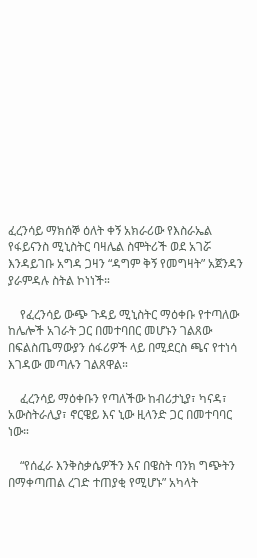ፈረንሳይ ማክሰኞ ዕለት ቀኝ አክራሪው የእስራኤል የፋይናንስ ሚኒስትር ባዛሌል ስሞትሪች ወደ አገሯ እንዳይገቡ አግዳ ጋዛን “ዳግም ቅኝ የመግዛት” አጀንዳን ያራምዳሉ ስትል ኮነነች።

    የፈረንሳይ ውጭ ጉዳይ ሚኒስትር ማዕቀቡ የተጣለው ከሌሎች አገራት ጋር በመተባበር መሆኑን ገልጸው በፍልስጤማውያን ሰፋሪዎች ላይ በሚደርስ ጫና የተነሳ እገዳው መጣሉን ገልጸዋል።

    ፈረንሳይ ማዕቀቡን የጣለችው ከብሪታኒያ፣ ካናዳ፣ አውስትራሊያ፣ ኖርዌይ እና ኒው ዚላንድ ጋር በመተባባር ነው።

    “የሰፈራ እንቅስቃሴዎችን እና በዌስት ባንክ ግጭትን በማቀጣጠል ረገድ ተጠያቂ የሚሆኑ” አካላት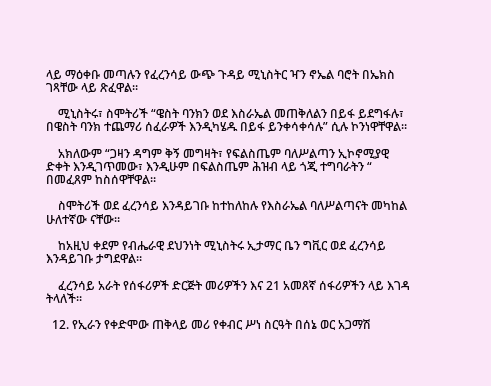ላይ ማዕቀቡ መጣሉን የፈረንሳይ ውጭ ጉዳይ ሚኒስትር ዣን ኖኤል ባሮት በኤክስ ገጻቸው ላይ ጽፈዋል።

    ሚኒስትሩ፣ ስሞትሪች “ዌስት ባንክን ወደ እስራኤል መጠቅለልን በይፋ ይደግፋሉ፣ በዌስት ባንክ ተጨማሪ ሰፈራዎች እንዲካሄዱ በይፋ ይንቀሳቀሳሉ” ሲሉ ኮንነዋቸዋል።

    አክለውም “ጋዛን ዳግም ቅኝ መግዛት፣ የፍልስጤም ባለሥልጣን ኢኮኖሚያዊ ድቀት እንዲገጥመው፣ እንዲሁም በፍልስጤም ሕዝብ ላይ ጎጂ ተግባራትን “ በመፈጸም ከስሰዋቸዋል።

    ስሞትሪች ወደ ፈረንሳይ እንዳይገቡ ከተከለከሉ የእስራኤል ባለሥልጣናት መካከል ሁለተኛው ናቸው።

    ከአዚህ ቀደም የብሔራዊ ደህንነት ሚኒስትሩ ኢታማር ቤን ግቪር ወደ ፈረንሳይ እንዳይገቡ ታግደዋል።

    ፈረንሳይ አራት የሰፋሪዎች ድርጅት መሪዎችን እና 21 አመጸኛ ሰፋሪዎችን ላይ እገዳ ትላለች።

  12. የኢራን የቀድሞው ጠቅላይ መሪ የቀብር ሥነ ስርዓት በሰኔ ወር አጋማሽ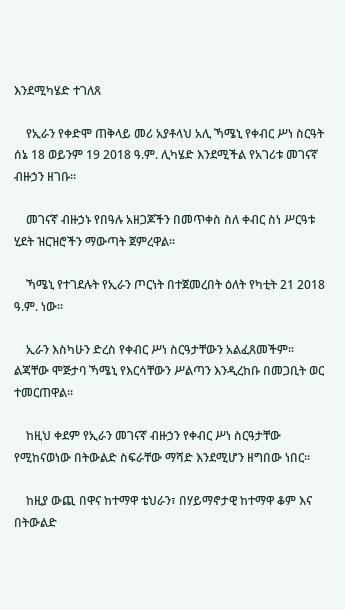እንደሚካሄድ ተገለጸ

    የኢራን የቀድሞ ጠቅላይ መሪ አያቶላህ አሊ ኻሜኒ የቀብር ሥነ ስርዓት ሰኔ 18 ወይንም 19 2018 ዓ.ም. ሊካሄድ እንደሚችል የአገሪቱ መገናኛ ብዙኃን ዘገቡ።

    መገናኛ ብዙኃኑ የበዓሉ አዘጋጆችን በመጥቀስ ስለ ቀብር ስነ ሥርዓቱ ሂደት ዝርዝሮችን ማውጣት ጀምረዋል።

    ኻሜኒ የተገደሉት የኢራን ጦርነት በተጀመረበት ዕለት የካቲት 21 2018 ዓ.ም. ነው።

    ኢራን እስካሁን ድረስ የቀብር ሥነ ስርዓታቸውን አልፈጸመችም። ልጃቸው ሞጅታባ ኻሜኒ የእርሳቸውን ሥልጣን እንዲረከቡ በመጋቢት ወር ተመርጠዋል።

    ከዚህ ቀደም የኢራን መገናኛ ብዙኃን የቀብር ሥነ ስርዓታቸው የሚከናወነው በትውልድ ስፍራቸው ማሻድ እንደሚሆን ዘግበው ነበር።

    ከዚያ ውጪ በዋና ከተማዋ ቴህራን፣ በሃይማኖታዊ ከተማዋ ቆም እና በትውልድ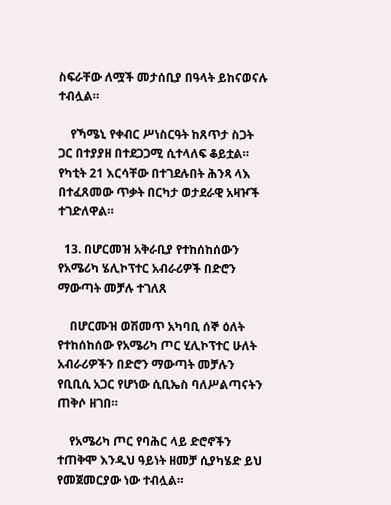ስፍራቸው ለሟች መታሰቢያ በዓላት ይከናወናሉ ተብሏል።

    የኻሜኒ የቀብር ሥነስርዓት ከጸጥታ ስጋት ጋር በተያያዘ በተደጋጋሚ ሲተላለፍ ቆይቷል። የካቲት 21 እርሳቸው በተገደሉበት ሕንጻ ላእ በተፈጸመው ጥቃት በርካታ ወታደራዊ አዛዦች ተገድለዋል።

  13. በሆርመዝ አቅራቢያ የተከሰከሰውን የአሜሪካ ሄሊኮፕተር አብራሪዎች በድሮን ማውጣት መቻሉ ተገለጸ

    በሆርሙዝ ወሽመጥ አካባቢ ሰኞ ዕለት የተከሰከሰው የአሜሪካ ጦር ሂሊኮፕተር ሁለት አብራሪዎችን በድሮን ማውጣት መቻሉን የቢቢሲ አጋር የሆነው ሲቢኤስ ባለሥልጣናትን ጠቅሶ ዘገበ።

    የአሜሪካ ጦር የባሕር ላይ ድሮኖችን ተጠቅሞ እንዲህ ዓይነት ዘመቻ ሲያካሄድ ይህ የመጀመርያው ነው ተብሏል።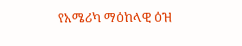የአሜሪካ ማዕከላዊ ዕዝ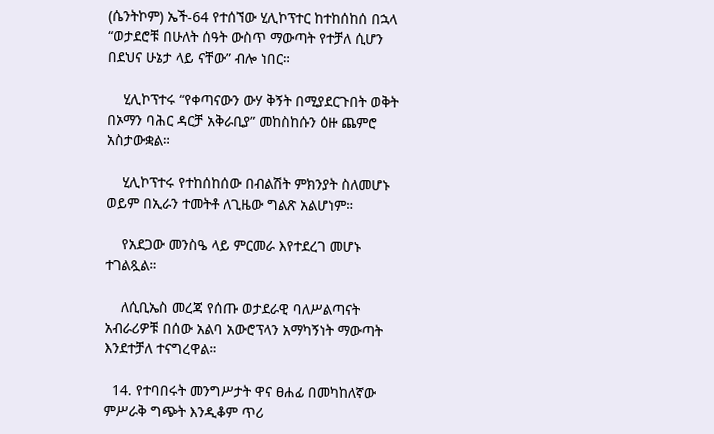(ሴንትኮም) ኤች-64 የተሰኘው ሂሊኮፕተር ከተከሰከሰ በኋላ “ወታደሮቹ በሁለት ሰዓት ውስጥ ማውጣት የተቻለ ሲሆን በደህና ሁኔታ ላይ ናቸው” ብሎ ነበር።

    ሂሊኮፕተሩ “የቀጣናውን ውሃ ቅኝት በሚያደርጉበት ወቅት በኦማን ባሕር ዳርቻ አቅራቢያ” መከስከሱን ዕዙ ጨምሮ አስታውቋል።

    ሂሊኮፕተሩ የተከሰከሰው በብልሽት ምክንያት ስለመሆኑ ወይም በኢራን ተመትቶ ለጊዜው ግልጽ አልሆነም።

    የአደጋው መንስዔ ላይ ምርመራ እየተደረገ መሆኑ ተገልጿል።

    ለሲቢኤስ መረጃ የሰጡ ወታደራዊ ባለሥልጣናት አብራሪዎቹ በሰው አልባ አውሮፕላን አማካኝነት ማውጣት እንደተቻለ ተናግረዋል።

  14. የተባበሩት መንግሥታት ዋና ፀሐፊ በመካከለኛው ምሥራቅ ግጭት እንዲቆም ጥሪ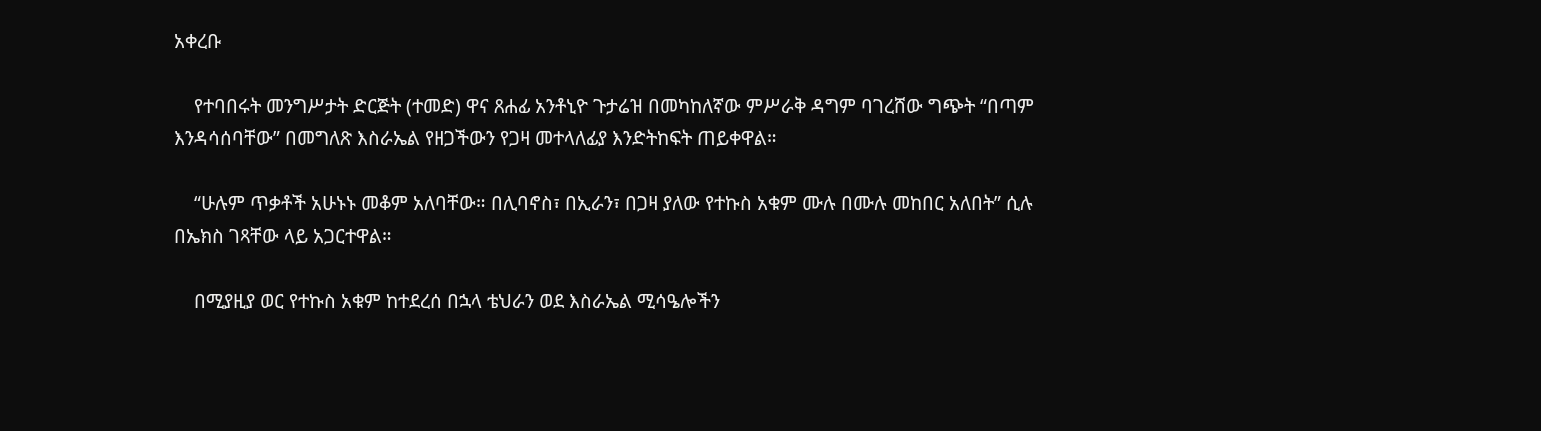አቀረቡ

    የተባበሩት መንግሥታት ድርጅት (ተመድ) ዋና ጸሐፊ አንቶኒዮ ጉታሬዝ በመካከለኛው ምሥራቅ ዳግም ባገረሸው ግጭት “በጣም እንዳሳሰባቸው” በመግለጽ እስራኤል የዘጋችውን የጋዛ መተላለፊያ እንድትከፍት ጠይቀዋል።

    “ሁሉም ጥቃቶች አሁኑኑ መቆም አለባቸው። በሊባኖስ፣ በኢራን፣ በጋዛ ያለው የተኩስ አቁም ሙሉ በሙሉ መከበር አለበት” ሲሉ በኤክስ ገጻቸው ላይ አጋርተዋል።

    በሚያዚያ ወር የተኩስ አቁም ከተደረሰ በኋላ ቴህራን ወደ እስራኤል ሚሳዔሎችን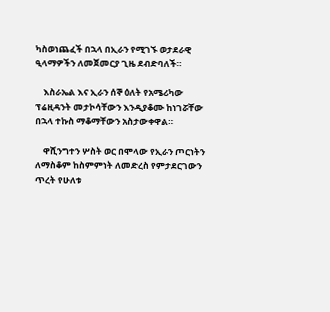ካስወነጨፈች በኋላ በኢራን የሚገኙ ወታደራዊ ዒላማዎችን ለመጀመርያ ጊዜ ደብድባለች።

    እስራኤል እና ኢራን ሰኞ ዕለት የአሜሪካው ፕሬዚዳንት መታኮሳቸውን እንዲያቆሙ ከነገሯቸው በኋላ ተኩስ ማቆማቸውን አስታውቀዋል።

    ዋሺንግተን ሦስት ወር በሞላው የኢራን ጦርነትን ለማስቆም ከስምምነት ለመድረስ የምታደርገውን ጥረት የሁለቱ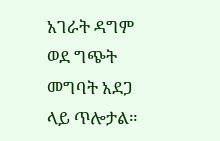አገራት ዳግም ወደ ግጭት መግባት አደጋ ላይ ጥሎታል።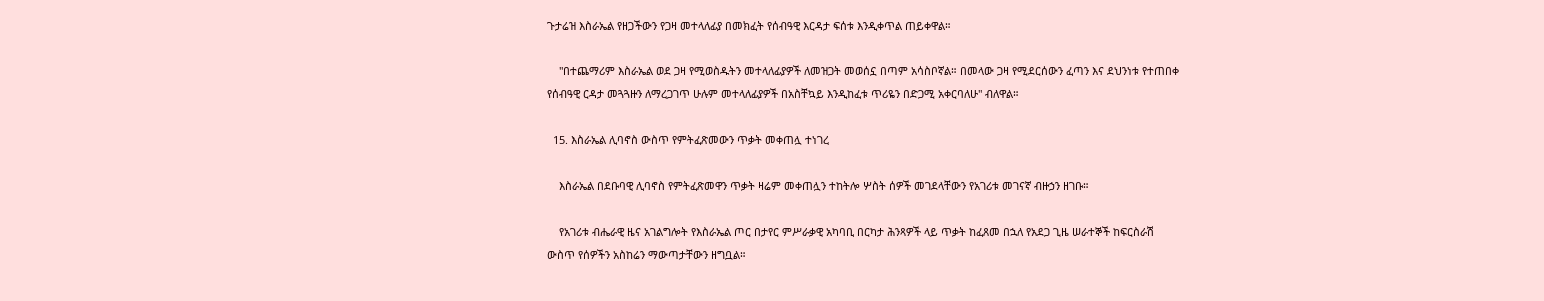ጉታሬዝ እስራኤል የዘጋችውን የጋዛ መተላለፊያ በመክፈት የሰብዓዊ እርዳታ ፍሰቱ እንዲቀጥል ጠይቀዋል።

    "በተጨማሪም እስራኤል ወደ ጋዛ የሚወስዱትን መተላለፊያዎች ለመዝጋት መወሰኗ በጣም አሳስቦኛል። በመላው ጋዛ የሚደርሰውን ፈጣን እና ደህንነቱ የተጠበቀ የሰብዓዊ ርዳታ መጓጓዙን ለማረጋገጥ ሁሉም መተላለፊያዎች በአስቸኳይ እንዲከፈቱ ጥሪዬን በድጋሚ አቀርባለሁ" ብለዋል።

  15. እስራኤል ሊባኖስ ውስጥ የምትፈጽመውን ጥቃት መቀጠሏ ተነገረ

    እስራኤል በደቡባዊ ሊባኖስ የምትፈጽመዋን ጥቃት ዛሬም መቀጠሏን ተከትሎ ሦስት ሰዎች መገደላቸውን የአገሪቱ መገናኛ ብዙኃን ዘገቡ።

    የአገሪቱ ብሔራዊ ዜና አገልግሎት የእስራኤል ጦር በታየር ምሥራቃዊ አካባቢ በርካታ ሕንጻዎች ላይ ጥቃት ከፈጸመ በኋለ የአደጋ ጊዜ ሠራተኞች ከፍርስራሽ ውስጥ የሰዎችን አስከሬን ማውጣታቸውን ዘግቧል።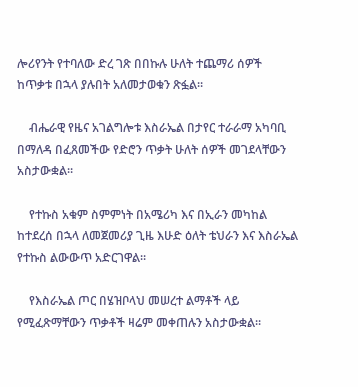ሎሪየንት የተባለው ድረ ገጽ በበኩሉ ሁለት ተጨማሪ ሰዎች ከጥቃቱ በኋላ ያሉበት አለመታወቁን ጽፏል።

    ብሔራዊ የዜና አገልግሎቱ እስራኤል በታየር ተራራማ አካባቢ በማለዳ በፈጸመችው የድሮን ጥቃት ሁለት ሰዎች መገደላቸውን አስታውቋል።

    የተኩስ አቁም ስምምነት በአሜሪካ እና በኢራን መካከል ከተደረሰ በኋላ ለመጀመሪያ ጊዜ እሁድ ዕለት ቴህራን እና እስራኤል የተኩስ ልውውጥ አድርገዋል።

    የእስራኤል ጦር በሄዝቦላህ መሠረተ ልማቶች ላይ የሚፈጽማቸውን ጥቃቶች ዛሬም መቀጠሉን አስታውቋል።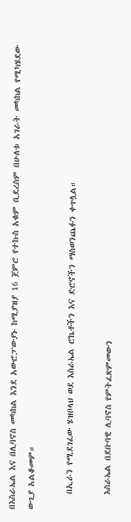በእስራኤል እና በሊባኖስ መካከል እንደ አውሮፓውያኑ ከሚያዝያ 16 ጀምሮ የተኩስ አቁም ቢደረስም በሁለቱ አገራት መካከል የሚካሄደው ውጊያ አልቆመም።

    በኢራን የሚደገፈው ሄዝቦላህ ወደ እስራኤል ሮኬቶችን እና ድሮኖችን ማስወንጨፉን ቀጥሏል።

    እስራኤል በደቡባዊ ሊባኖስ የምትፈጽምመውን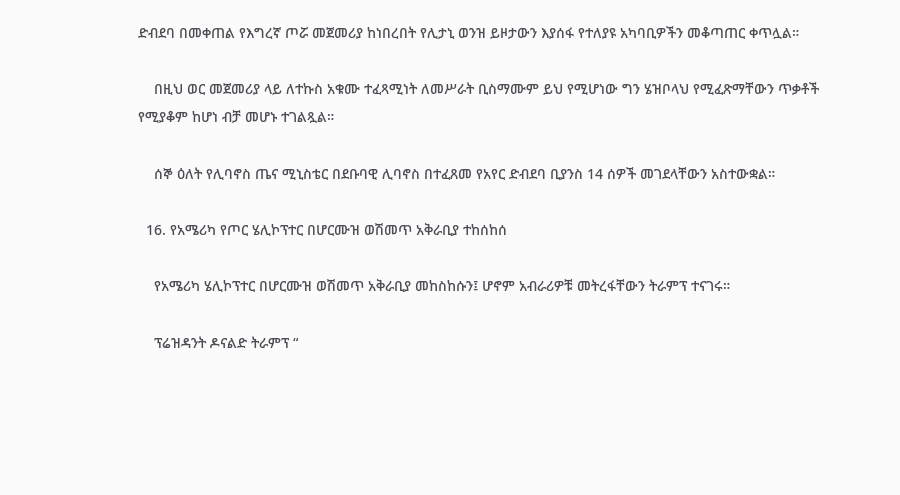ድብደባ በመቀጠል የእግረኛ ጦሯ መጀመሪያ ከነበረበት የሊታኒ ወንዝ ይዞታውን እያሰፋ የተለያዩ አካባቢዎችን መቆጣጠር ቀጥሏል።

    በዚህ ወር መጀመሪያ ላይ ለተኩስ አቁሙ ተፈጻሚነት ለመሥራት ቢስማሙም ይህ የሚሆነው ግን ሄዝቦላህ የሚፈጽማቸውን ጥቃቶች የሚያቆም ከሆነ ብቻ መሆኑ ተገልጿል።

    ሰኞ ዕለት የሊባኖስ ጤና ሚኒስቴር በደቡባዊ ሊባኖስ በተፈጸመ የአየር ድብደባ ቢያንስ 14 ሰዎች መገደላቸውን አስተውቋል።

  16. የአሜሪካ የጦር ሄሊኮፕተር በሆርሙዝ ወሽመጥ አቅራቢያ ተከሰከሰ

    የአሜሪካ ሄሊኮፕተር በሆርሙዝ ወሽመጥ አቅራቢያ መከስከሱን፤ ሆኖም አብራሪዎቹ መትረፋቸውን ትራምፕ ተናገሩ።

    ፕሬዝዳንት ዶናልድ ትራምፕ “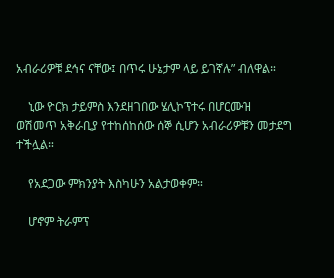አብራሪዎቹ ደኅና ናቸው፤ በጥሩ ሁኔታም ላይ ይገኛሉ” ብለዋል።

    ኒው ዮርክ ታይምስ እንደዘገበው ሄሊኮፕተሩ በሆርሙዝ ወሽመጥ አቅራቢያ የተከሰከሰው ሰኞ ሲሆን አብራሪዎቹን መታደግ ተችሏል።

    የአደጋው ምክንያት እስካሁን አልታወቀም።

    ሆኖም ትራምፕ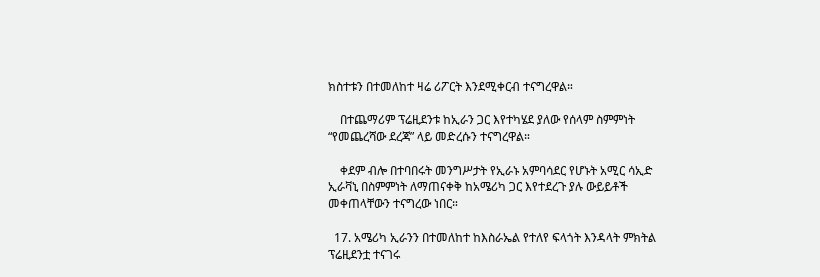ክስተቱን በተመለከተ ዛሬ ሪፖርት እንደሚቀርብ ተናግረዋል።

    በተጨማሪም ፕሬዚደንቱ ከኢራን ጋር እየተካሄደ ያለው የሰላም ስምምነት “የመጨረሻው ደረጃ” ላይ መድረሱን ተናግረዋል።

    ቀደም ብሎ በተባበሩት መንግሥታት የኢራኑ አምባሳደር የሆኑት አሚር ሳኢድ ኢራቫኒ በስምምነት ለማጠናቀቅ ከአሜሪካ ጋር እየተደረጉ ያሉ ውይይቶች መቀጠላቸውን ተናግረው ነበር።

  17. አሜሪካ ኢራንን በተመለከተ ከእስራኤል የተለየ ፍላጎት እንዳላት ምክትል ፕሬዚደንቷ ተናገሩ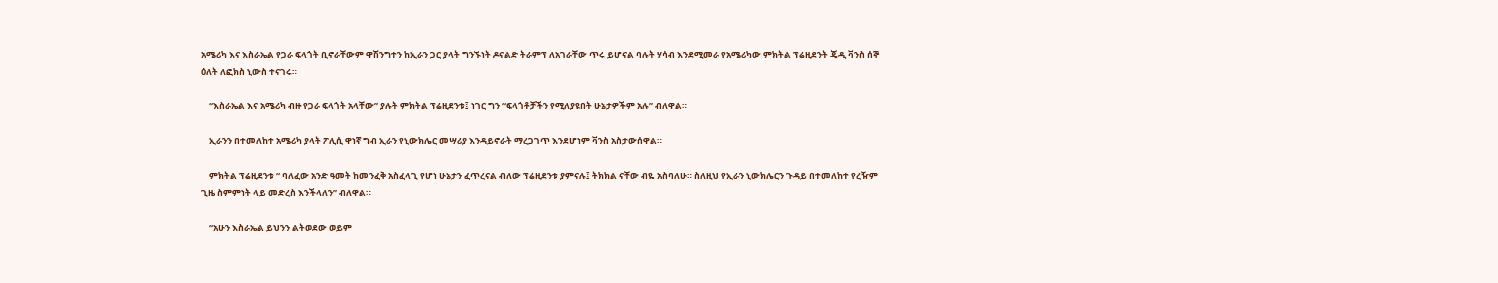አሜሪካ እና እስራኤል የጋራ ፍላጎት ቢኖራቸውም ዋሽንግተን ከኢራን ጋር ያላት ግንኙነት ዶናልድ ትራምፕ ለአገራቸው ጥሩ ይሆናል ባሉት ሃሳብ እንደሚመራ የአሜሪካው ምክትል ፕሬዚደንት ጄዲ ቫንስ ሰኞ ዕለት ለፎክስ ኒውስ ተናገሩ።

    “እስራኤል እና አሜሪካ ብዙ የጋራ ፍላጎት አላቸው” ያሉት ምክትል ፕሬዚደንቱ፤ ነገር ግን “ፍላጎቶቻችን የሚለያዩበት ሁኔታዎችም አሉ” ብለዋል።

    ኢራንን በተመለከተ አሜሪካ ያላት ፖሊሲ ዋነኛ ግብ ኢራን የኒውክሌር መሣሪያ እንዳይኖራት ማረጋገጥ እንደሆነም ቫንስ አስታውሰዋል።

    ምክትል ፕሬዚደንቱ “ ባለፈው አንድ ዓመት ከመንፈቅ አስፈላጊ የሆነ ሁኔታን ፈጥረናል ብለው ፕሬዚደንቱ ያምናሉ፤ ትክክል ናቸው ብዬ አስባለሁ። ስለዚህ የኢራን ኒውክሌርን ጉዳይ በተመለከተ የረዥም ጊዜ ስምምነት ላይ መድረስ እንችላለን” ብለዋል።

    “አሁን እስራኤል ይህንን ልትወደው ወይም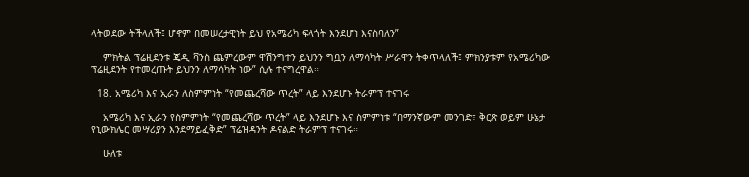ላትወደው ትችላለች፤ ሆኖም በመሠረታዊነት ይህ የአሜሪካ ፍላጎት እንደሆነ እናስባለን”

    ምክትል ፕሬዚደንቱ ጄዲ ቫንስ ጨምረውም ዋሽንግተን ይህንን ግቧን ለማሳካት ሥራዋን ትቀጥላለች፤ ምክንያቱም የአሜሪካው ፕሬዚደንት የተመረጡት ይህንን ለማሳካት ነው” ሲሉ ተናግረዋል።

  18. አሜሪካ እና ኢራን ለስምምነት “የመጨረሻው ጥረት” ላይ እንደሆኑ ትራምፕ ተናገሩ

    አሜሪካ እና ኢራን የስምምነት “የመጨረሻው ጥረት” ላይ እንደሆኑ እና ስምምነቱ “በማንኛውም መንገድ፣ ቅርጽ ወይም ሁኔታ የኒውክሌር መሣሪያን እንደማይፈቅድ” ፕሬዝዳንት ዶናልድ ትራምፕ ተናገሩ።

    ሁለቱ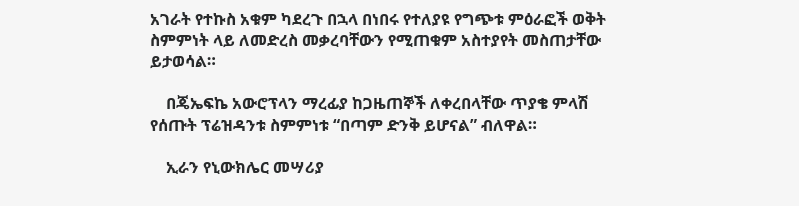አገራት የተኩስ አቁም ካደረጉ በኋላ በነበሩ የተለያዩ የግጭቱ ምዕራፎች ወቅት ስምምነት ላይ ለመድረስ መቃረባቸውን የሚጠቁም አስተያየት መስጠታቸው ይታወሳል።

    በጄኤፍኬ አውሮፕላን ማረፊያ ከጋዜጠኞች ለቀረበላቸው ጥያቄ ምላሽ የሰጡት ፕሬዝዳንቱ ስምምነቱ “በጣም ድንቅ ይሆናል” ብለዋል።

    ኢራን የኒውክሌር መሣሪያ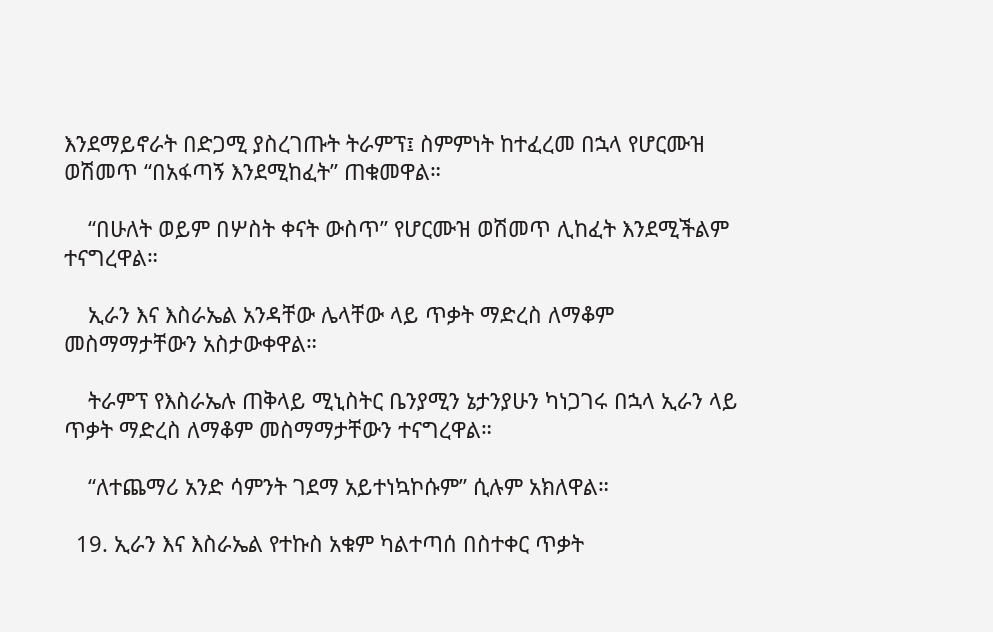እንደማይኖራት በድጋሚ ያስረገጡት ትራምፕ፤ ስምምነት ከተፈረመ በኋላ የሆርሙዝ ወሽመጥ “በአፋጣኝ እንደሚከፈት” ጠቁመዋል።

    “በሁለት ወይም በሦስት ቀናት ውስጥ” የሆርሙዝ ወሽመጥ ሊከፈት እንደሚችልም ተናግረዋል።

    ኢራን እና እስራኤል አንዳቸው ሌላቸው ላይ ጥቃት ማድረስ ለማቆም መስማማታቸውን አስታውቀዋል።

    ትራምፕ የእስራኤሉ ጠቅላይ ሚኒስትር ቤንያሚን ኔታንያሁን ካነጋገሩ በኋላ ኢራን ላይ ጥቃት ማድረስ ለማቆም መስማማታቸውን ተናግረዋል።

    “ለተጨማሪ አንድ ሳምንት ገደማ አይተነኳኮሱም” ሲሉም አክለዋል።

  19. ኢራን እና እስራኤል የተኩስ አቁም ካልተጣሰ በስተቀር ጥቃት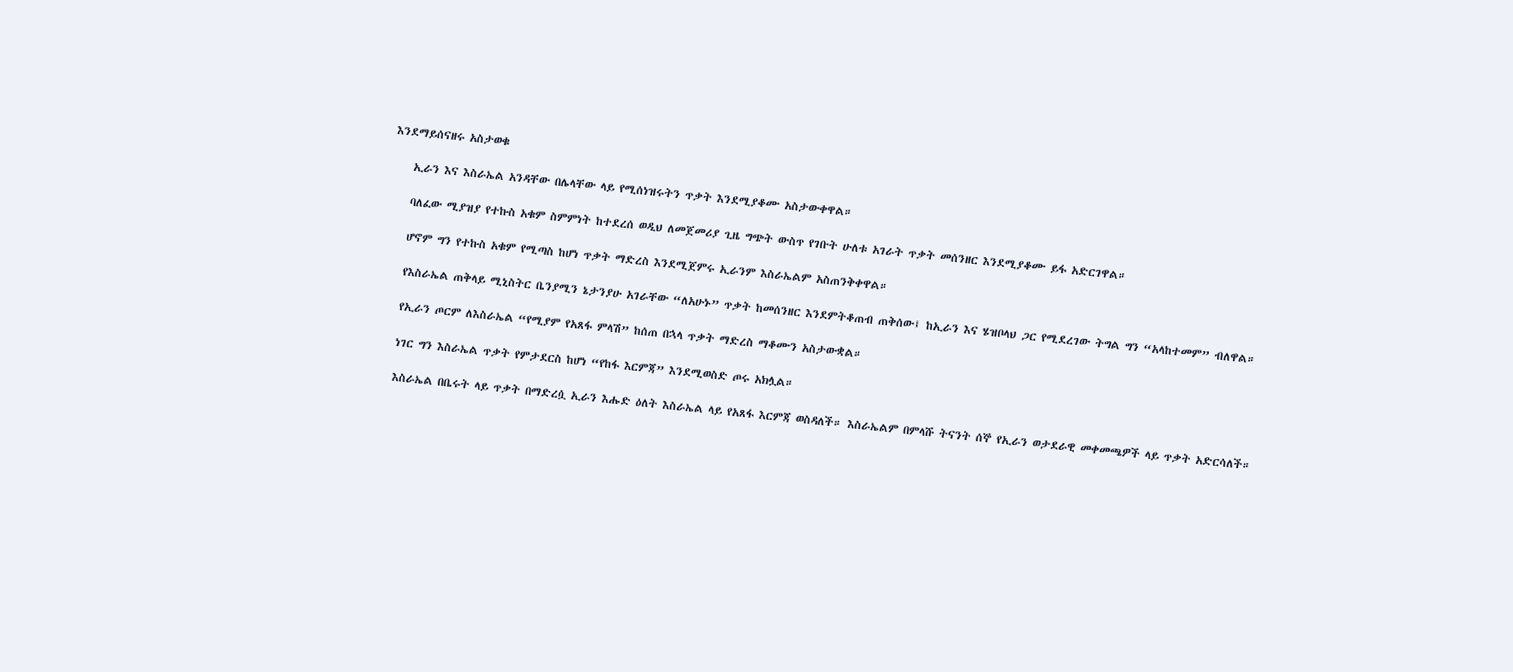እንደማይሰናዘሩ አስታወቁ

    ኢራን እና እስራኤል አንዳቸው በሌላቸው ላይ የሚሰነዝሩትን ጥቃት እንደሚያቆሙ አስታውቀዋል።

    ባለፈው ሚያዝያ የተኩስ አቁም ስምምነት ከተደረሰ ወዲህ ለመጀመሪያ ጊዜ ግጭት ውስጥ የገቡት ሁለቱ አገራት ጥቃት መሰንዘር እንደሚያቆሙ ይፋ አድርገዋል።

    ሆኖም ግን የተኩስ አቁም የሚጣስ ከሆነ ጥቃት ማድረስ እንደሚጀምሩ ኢራንም እስራኤልም አስጠንቅቀዋል።

    የእስራኤል ጠቅላይ ሚኒስትር ቤንያሚን ኔታንያሁ አገራቸው “ለአሁኑ” ጥቃት ከመሰንዘር እንደምትቆጠብ ጠቅሰው፤ ከኢራን እና ሄዝቦላህ ጋር የሚደረገው ትግል ግን “አላከተመም” ብለዋል።

    የኢራን ጦርም ለእስራኤል “የሚያም የአጸፋ ምላሽ” ከሰጠ በኋላ ጥቃት ማድረስ ማቆሙን አስታውቋል።

    ነገር ግን እስራኤል ጥቃት የምታደርስ ከሆነ “የከፋ እርምጃ” እንደሚወስድ ጦሩ አክሏል።

    እስራኤል በቤሩት ላይ ጥቃት በማድረሷ ኢራን እሑድ ዕለት እስራኤል ላይ የአጸፋ እርምጃ ወስዳለች። እስራኤልም በምላሹ ትናንት ሰኞ የኢራን ወታደራዊ መቀመጫዎች ላይ ጥቃት አድርሳለች።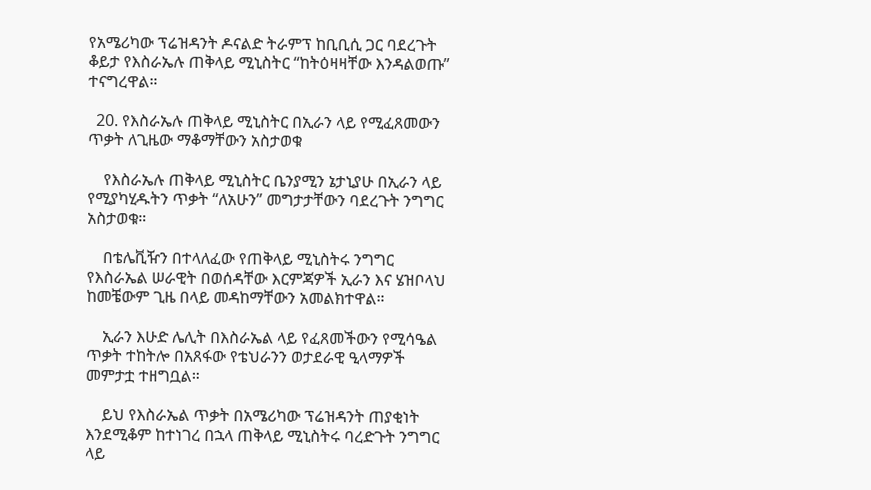የአሜሪካው ፕሬዝዳንት ዶናልድ ትራምፕ ከቢቢሲ ጋር ባደረጉት ቆይታ የእስራኤሉ ጠቅላይ ሚኒስትር “ከትዕዛዛቸው እንዳልወጡ” ተናግረዋል።

  20. የእስራኤሉ ጠቅላይ ሚኒስትር በኢራን ላይ የሚፈጸመውን ጥቃት ለጊዜው ማቆማቸውን አስታወቁ

    የእስራኤሉ ጠቅላይ ሚኒስትር ቤንያሚን ኔታኒያሁ በኢራን ላይ የሚያካሂዱትን ጥቃት “ለአሁን” መግታታቸውን ባደረጉት ንግግር አስታወቁ።

    በቴሌቪዥን በተላለፈው የጠቅላይ ሚኒስትሩ ንግግር የእስራኤል ሠራዊት በወሰዳቸው እርምጃዎች ኢራን እና ሄዝቦላህ ከመቼውም ጊዜ በላይ መዳከማቸውን አመልክተዋል።

    ኢራን እሁድ ሌሊት በእስራኤል ላይ የፈጸመችውን የሚሳዔል ጥቃት ተከትሎ በአጸፋው የቴህራንን ወታደራዊ ዒላማዎች መምታቷ ተዘግቧል።

    ይህ የእስራኤል ጥቃት በአሜሪካው ፕሬዝዳንት ጠያቂነት እንደሚቆም ከተነገረ በኋላ ጠቅላይ ሚኒስትሩ ባረድጉት ንግግር ላይ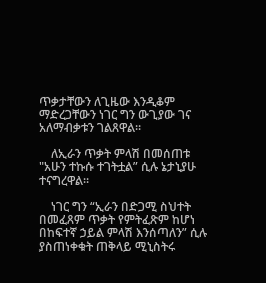ጥቃታቸውን ለጊዜው እንዲቆም ማድረጋቸውን ነገር ግን ውጊያው ገና አለማብቃቱን ገልጸዋል።

    ለኢራን ጥቃት ምላሽ በመሰጠቱ "አሁን ተኩሱ ተገትቷል” ሲሉ ኔታኒያሁ ተናግረዋል።

    ነገር ግን “ኢራን በድጋሚ ስህተት በመፈጸም ጥቃት የምትፈጽም ከሆነ በከፍተኛ ኃይል ምላሽ እንሰጣለን” ሲሉ ያስጠነቀቁት ጠቅላይ ሚኒስትሩ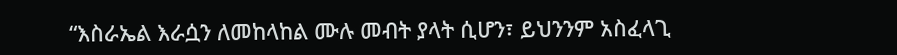“እስራኤል እራሷን ለመከላከል ሙሉ መብት ያላት ሲሆን፣ ይህንንም አስፈላጊ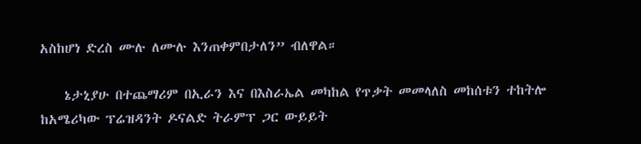አስከሆነ ድረስ ሙሉ ለሙሉ እንጠቀምበታለን” ብለዋል።

    ኔታኒያሁ በተጨማሪም በኢራን እና በእስራኤል መካከል የጥቃት መመላለስ መከሰቱን ተከትሎ ከአሜሪካው ፕሬዝዳንት ዶናልድ ትራምፕ ጋር ውይይት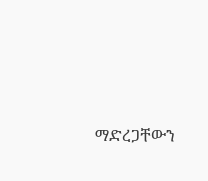ማድረጋቸውን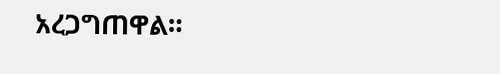አረጋግጠዋል።